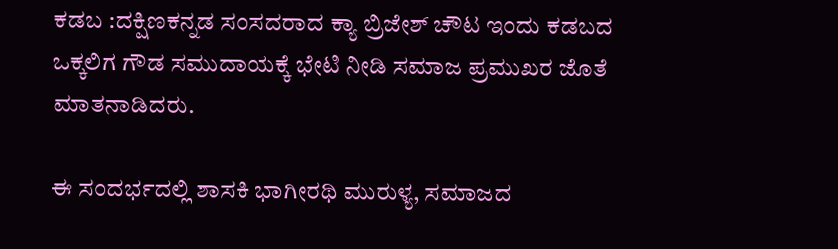ಕಡಬ :ದಕ್ಷಿಣಕನ್ನಡ ಸಂಸದರಾದ ಕ್ಯಾ ಬ್ರಿಜೇಶ್ ಚೌಟ ಇಂದು ಕಡಬದ ಒಕ್ಕಲಿಗ ಗೌಡ ಸಮುದಾಯಕ್ಕೆ ಭೇಟಿ ನೀಡಿ ಸಮಾಜ ಪ್ರಮುಖರ ಜೊತೆ ಮಾತನಾಡಿದರು.

ಈ ಸಂದರ್ಭದಲ್ಲಿ ಶಾಸಕಿ ಭಾಗೀರಥಿ ಮುರುಳ್ಯ, ಸಮಾಜದ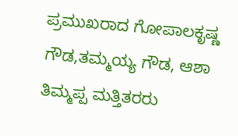ಪ್ರಮುಖರಾದ ಗೋಪಾಲಕೃಷ್ಣ ಗೌಡ,ತಮ್ಮಯ್ಯ ಗೌಡ, ಆಶಾ ತಿಮ್ಮಪ್ಪ ಮತ್ತಿತರರು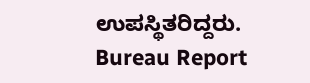ಉಪಸ್ಥಿತರಿದ್ದರು.
Bureau Report